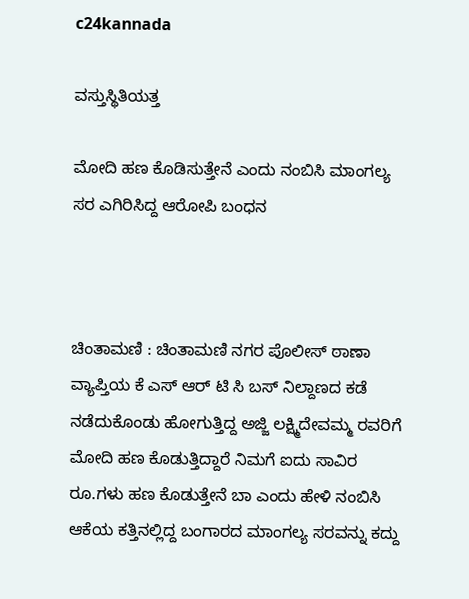c24kannada

ವಸ್ತುಸ್ಥಿತಿಯತ್ತ

ಮೋದಿ ಹಣ ಕೊಡಿಸುತ್ತೇನೆ ಎಂದು ನಂಬಿಸಿ ಮಾಂಗಲ್ಯ ಸರ ಎಗಿರಿಸಿದ್ದ ಆರೋಪಿ ಬಂಧನ



ಚಿಂತಾಮಣಿ : ಚಿಂತಾಮಣಿ ನಗರ ಪೊಲೀಸ್ ಠಾಣಾ ವ್ಯಾಪ್ತಿಯ ಕೆ ಎಸ್ ಆರ್ ಟಿ ಸಿ ಬಸ್ ನಿಲ್ದಾಣದ ಕಡೆ ನಡೆದುಕೊಂಡು ಹೋಗುತ್ತಿದ್ದ ಅಜ್ಜಿ ಲಕ್ಷ್ಮಿದೇವಮ್ಮ ರವರಿಗೆ ಮೋದಿ ಹಣ ಕೊಡುತ್ತಿದ್ದಾರೆ ನಿಮಗೆ ಐದು ಸಾವಿರ ರೂ.ಗಳು ಹಣ ಕೊಡುತ್ತೇನೆ ಬಾ ಎಂದು ಹೇಳಿ ನಂಬಿಸಿ ಆಕೆಯ ಕತ್ತಿನಲ್ಲಿದ್ದ ಬಂಗಾರದ ಮಾಂಗಲ್ಯ ಸರವನ್ನು ಕದ್ದು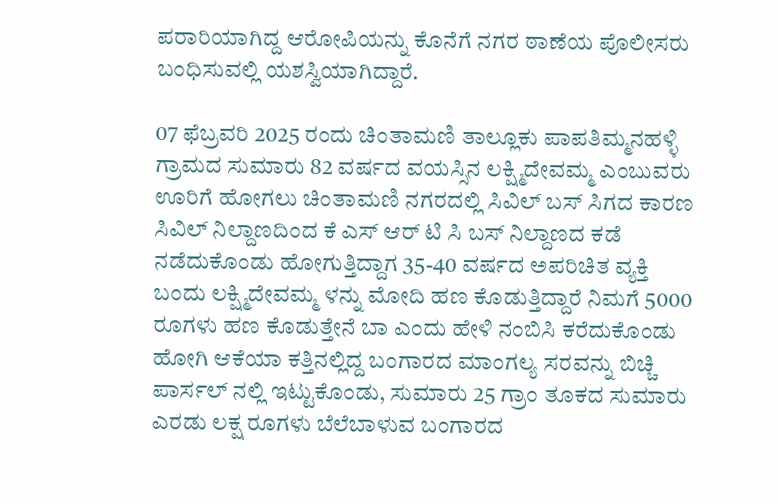ಪರಾರಿಯಾಗಿದ್ದ ಆರೋಪಿಯನ್ನು ಕೊನೆಗೆ ನಗರ ಠಾಣೆಯ ಪೊಲೀಸರು ಬಂಧಿಸುವಲ್ಲಿ ಯಶಸ್ವಿಯಾಗಿದ್ದಾರೆ.

07 ಫೆಬ್ರವರಿ 2025 ರಂದು ಚಿಂತಾಮಣಿ ತಾಲ್ಲೂಕು ಪಾಪತಿಮ್ಮನಹಳ್ಳಿ ಗ್ರಾಮದ ಸುಮಾರು 82 ವರ್ಷದ ವಯಸ್ಸಿನ ಲಕ್ಷ್ಮಿದೇವಮ್ಮ ಎಂಬುವರು ಊರಿಗೆ ಹೋಗಲು ಚಿಂತಾಮಣಿ ನಗರದಲ್ಲಿ ಸಿವಿಲ್ ಬಸ್ ಸಿಗದ ಕಾರಣ ಸಿವಿಲ್ ನಿಲ್ದಾಣದಿಂದ ಕೆ ಎಸ್ ಆರ್ ಟಿ ಸಿ ಬಸ್ ನಿಲ್ದಾಣದ ಕಡೆ ನಡೆದುಕೊಂಡು ಹೋಗುತ್ತಿದ್ದಾಗ 35-40 ವರ್ಷದ ಅಪರಿಚಿತ ವ್ಯಕ್ತಿ ಬಂದು ಲಕ್ಷ್ಮಿದೇವಮ್ಮ ಳನ್ನು ಮೋದಿ ಹಣ ಕೊಡುತ್ತಿದ್ದಾರೆ ನಿಮಗೆ 5000 ರೂಗಳು ಹಣ ಕೊಡುತ್ತೇನೆ ಬಾ ಎಂದು ಹೇಳಿ ನಂಬಿಸಿ ಕರೆದುಕೊಂಡು ಹೋಗಿ ಆಕೆಯಾ ಕತ್ತಿನಲ್ಲಿದ್ದ ಬಂಗಾರದ ಮಾಂಗಲ್ಯ ಸರವನ್ನು ಬಿಚ್ಚಿ ಪಾರ್ಸಲ್ ನಲ್ಲಿ ಇಟ್ಟುಕೊಂಡು, ಸುಮಾರು 25 ಗ್ರಾಂ ತೂಕದ ಸುಮಾರು ಎರಡು ಲಕ್ಷ ರೂಗಳು ಬೆಲೆಬಾಳುವ ಬಂಗಾರದ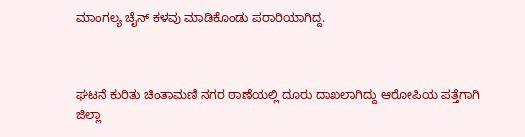ಮಾಂಗಲ್ಯ ಚೈನ್ ಕಳವು ಮಾಡಿಕೊಂಡು ಪರಾರಿಯಾಗಿದ್ದ.



ಘಟನೆ ಕುರಿತು ಚಿಂತಾಮಣಿ ನಗರ ಠಾಣೆಯಲ್ಲಿ ದೂರು ದಾಖಲಾಗಿದ್ದು ಆರೋಪಿಯ ಪತ್ತೆಗಾಗಿ ಜಿಲ್ಲಾ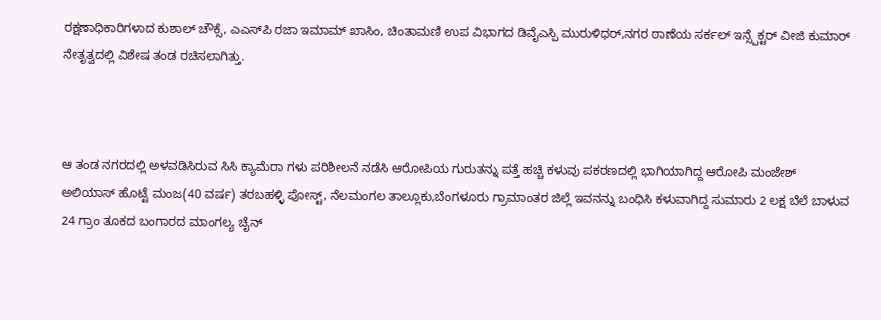ರಕ್ಷಣಾಧಿಕಾರಿಗಳಾದ ಕುಶಾಲ್ ಚೌಕ್ಸೆ, ಎಎಸ್‌ಪಿ ರಜಾ ಇಮಾಮ್ ಖಾಸಿಂ, ಚಿಂತಾಮಣಿ ಉಪ ವಿಭಾಗದ ಡಿವೈಎಸ್ಪಿ ಮುರುಳಿಧರ್,ನಗರ ಠಾಣೆಯ ಸರ್ಕಲ್ ಇನ್ಸ್ಪೆಕ್ಟರ್ ವೀಜಿ ಕುಮಾರ್ ನೇತೃತ್ವದಲ್ಲಿ ವಿಶೇಷ ತಂಡ ರಚಿಸಲಾಗಿತ್ತು.



ಆ ತಂಡ ನಗರದಲ್ಲಿ ಅಳವಡಿಸಿರುವ ಸಿಸಿ ಕ್ಯಾಮೆರಾ ಗಳು ಪರಿಶೀಲನೆ ನಡೆಸಿ ಆರೋಪಿಯ ಗುರುತನ್ನು ಪತ್ತೆ ಹಚ್ಚಿ ಕಳುವು ಪಕರಣದಲ್ಲಿ ಭಾಗಿಯಾಗಿದ್ದ ಆರೋಪಿ ಮಂಜೇಶ್ ಅಲಿಯಾಸ್ ಹೊಟ್ಟೆ ಮಂಜ(40 ವರ್ಷ) ತರಬಹಳ್ಳಿ ಪೋಸ್ಟ್, ನೆಲಮಂಗಲ ತಾಲ್ಲೂಕು,ಬೆಂಗಳೂರು ಗ್ರಾಮಾಂತರ ಜಿಲ್ಲೆ ಇವನನ್ನು ಬಂಧಿಸಿ ಕಳುವಾಗಿದ್ದ ಸುಮಾರು 2 ಲಕ್ಷ ಬೆಲೆ ಬಾಳುವ 24 ಗ್ರಾಂ ತೂಕದ ಬಂಗಾರದ ಮಾಂಗಲ್ಯ ಚೈನ್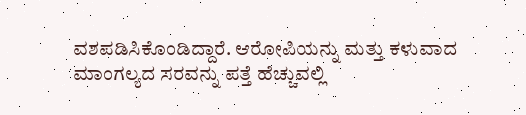ವಶಪಡಿಸಿಕೊಂಡಿದ್ದಾರೆ. ಆರೋಪಿಯನ್ನು ಮತ್ತು ಕಳುವಾದ ಮಾಂಗಲ್ಯದ ಸರವನ್ನು ಪತ್ತೆ ಹೆಚ್ಚುವಲ್ಲಿ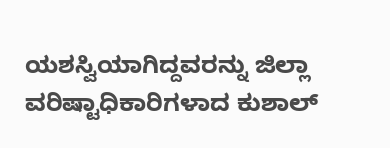ಯಶಸ್ವಿಯಾಗಿದ್ದವರನ್ನು ಜಿಲ್ಲಾ ವರಿಷ್ಟಾಧಿಕಾರಿಗಳಾದ ಕುಶಾಲ್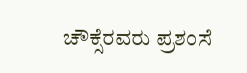ಚೌಕ್ಸೆರವರು ಪ್ರಶಂಸೆ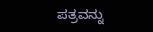ಪತ್ರವನ್ನು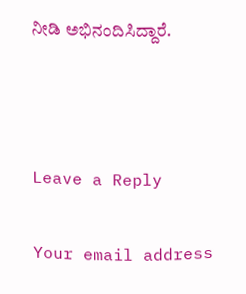ನೀಡಿ ಅಭಿನಂದಿಸಿದ್ದಾರೆ.



Leave a Reply

Your email address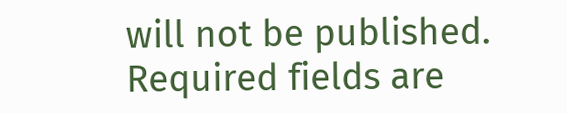will not be published. Required fields are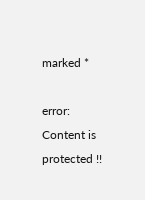marked *

error: Content is protected !!